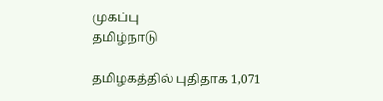முகப்பு
தமிழ்நாடு

தமிழகத்தில் புதிதாக 1,071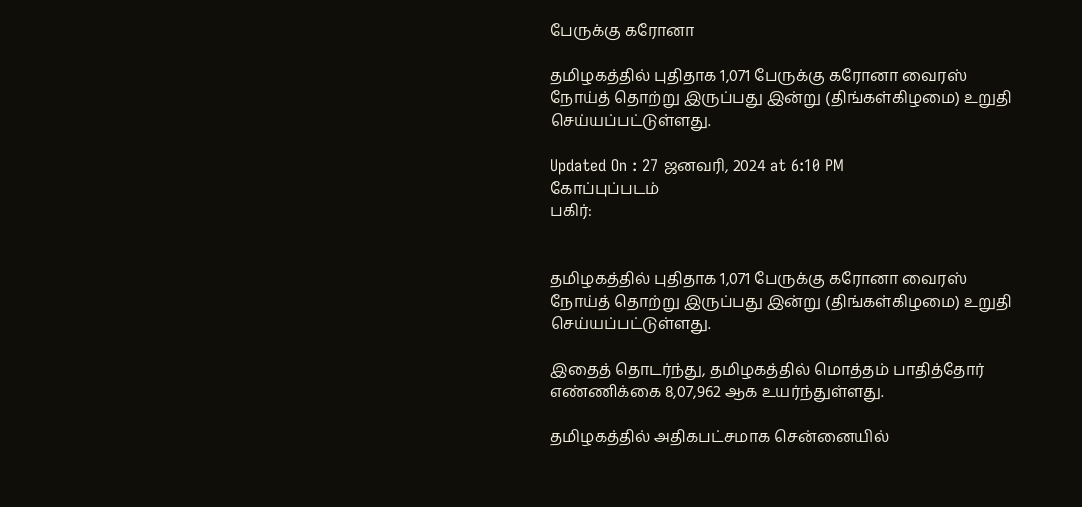பேருக்கு கரோனா

தமிழகத்தில் புதிதாக 1,071 பேருக்கு கரோனா வைரஸ் நோய்த் தொற்று இருப்பது இன்று (திங்கள்கிழமை) உறுதி செய்யப்பட்டுள்ளது.

Updated On : 27 ஜனவரி, 2024 at 6:10 PM
கோப்புப்படம்
பகிர்:


தமிழகத்தில் புதிதாக 1,071 பேருக்கு கரோனா வைரஸ் நோய்த் தொற்று இருப்பது இன்று (திங்கள்கிழமை) உறுதி செய்யப்பட்டுள்ளது.

இதைத் தொடர்ந்து, தமிழகத்தில் மொத்தம் பாதித்தோர் எண்ணிக்கை 8,07,962 ஆக உயர்ந்துள்ளது.

தமிழகத்தில் அதிகபட்சமாக சென்னையில்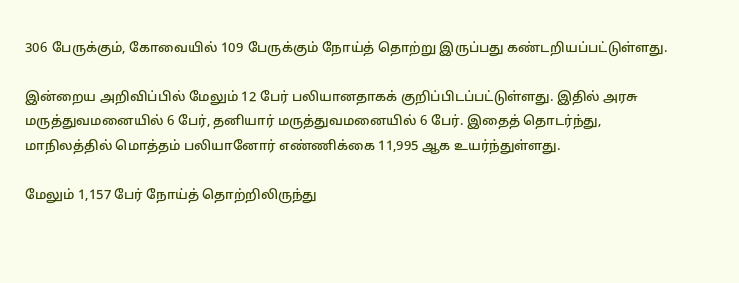306 பேருக்கும், கோவையில் 109 பேருக்கும் நோய்த் தொற்று இருப்பது கண்டறியப்பட்டுள்ளது.

இன்றைய அறிவிப்பில் மேலும் 12 பேர் பலியானதாகக் குறிப்பிடப்பட்டுள்ளது. இதில் அரசு மருத்துவமனையில் 6 பேர், தனியார் மருத்துவமனையில் 6 பேர். இதைத் தொடர்ந்து, மாநிலத்தில் மொத்தம் பலியானோர் எண்ணிக்கை 11,995 ஆக உயர்ந்துள்ளது.

மேலும் 1,157 பேர் நோய்த் தொற்றிலிருந்து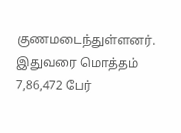குணமடைந்துள்ளனர். இதுவரை மொத்தம் 7,86,472 பேர்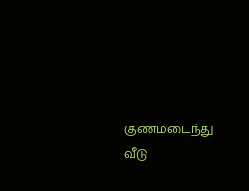குணமடைந்து வீடு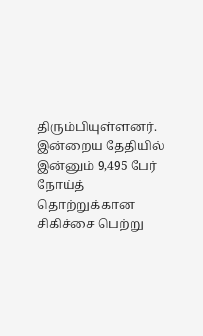திரும்பியுள்ளனர். இன்றைய தேதியில் இன்னும் 9,495 பேர் நோய்த் தொற்றுக்கான சிகிச்சை பெற்று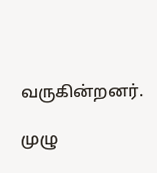வருகின்றனர்.

முழு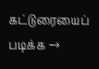கட்டுரையைப் படிக்க →